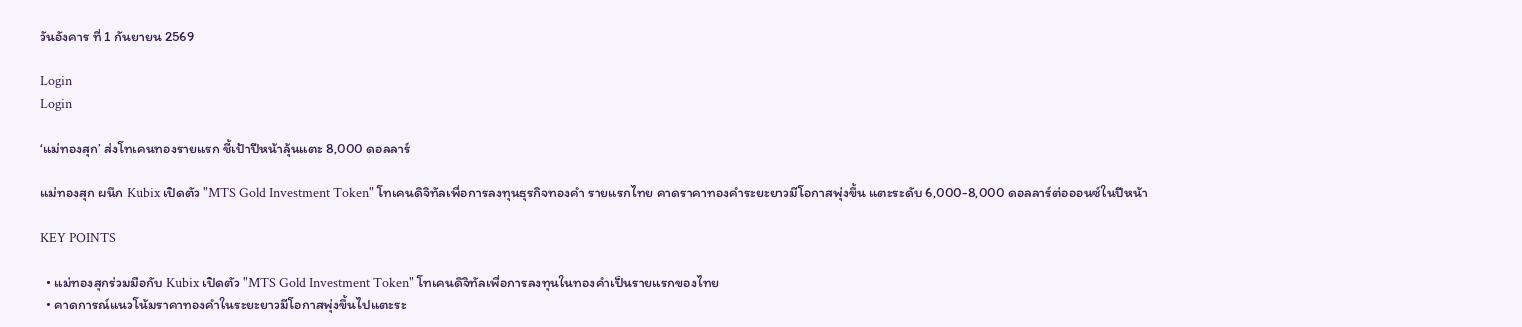วันอังคาร ที่ 1 กันยายน 2569

Login
Login

‘แม่ทองสุก’ ส่งโทเคนทองรายแรก ชี้เป้าปีหน้าลุ้นแตะ 8,000 ดอลลาร์

แม่ทองสุก ผนึก Kubix เปิดตัว "MTS Gold Investment Token" โทเคนดิจิทัลเพื่อการลงทุนธุรกิจทองคำ รายแรกไทย คาดราคาทองคำระยะยาวมีโอกาสพุ่งขึ้น แตะระดับ 6,000-8,000 ดอลลาร์ต่อออนซ์ในปีหน้า

KEY POINTS

  • แม่ทองสุกร่วมมือกับ Kubix เปิดตัว "MTS Gold Investment Token" โทเคนดิจิทัลเพื่อการลงทุนในทองคำเป็นรายแรกของไทย
  • คาดการณ์แนวโน้มราคาทองคำในระยะยาวมีโอกาสพุ่งขึ้นไปแตะระ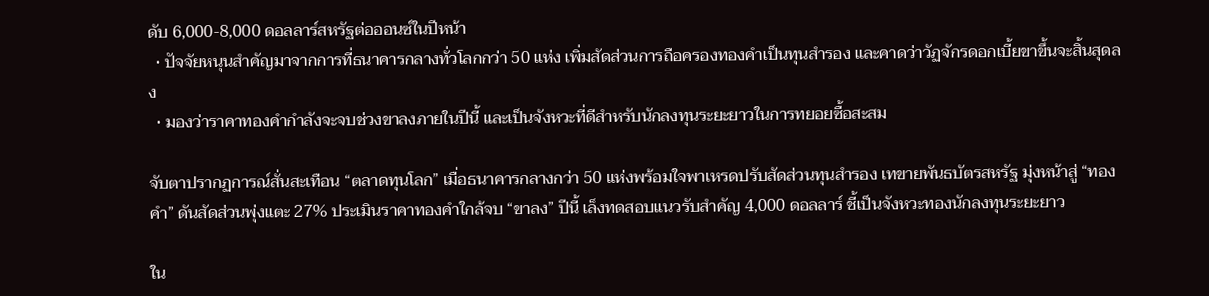ดับ 6,000-8,000 ดอลลาร์สหรัฐต่อออนซ์ในปีหน้า
  • ปัจจัยหนุนสำคัญมาจากการที่ธนาคารกลางทั่วโลกกว่า 50 แห่ง เพิ่มสัดส่วนการถือครองทองคำเป็นทุนสำรอง และคาดว่าวัฏจักรดอกเบี้ยขาขึ้นจะสิ้นสุดลง
  • มองว่าราคาทองคำกำลังจะจบช่วงขาลงภายในปีนี้ และเป็นจังหวะที่ดีสำหรับนักลงทุนระยะยาวในการทยอยซื้อสะสม

จับตาปรากฏการณ์สั่นสะเทือน “ตลาดทุนโลก” เมื่อธนาคารกลางกว่า 50 แห่งพร้อมใจพาเหรดปรับสัดส่วนทุนสำรอง เทขายพันธบัตรสหรัฐ มุ่งหน้าสู่ “ทองคำ” ดันสัดส่วนพุ่งแตะ 27% ประเมินราคาทองคำใกล้จบ “ขาลง” ปีนี้ เล็งทดสอบแนวรับสำคัญ 4,000 ดอลลาร์ ชี้เป็นจังหวะทองนักลงทุนระยะยาว

ใน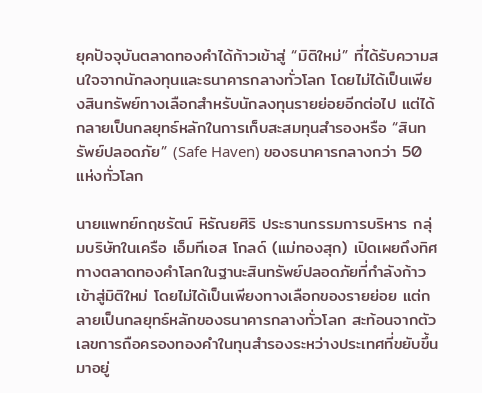ยุคปัจจุบันตลาดทองคำได้ก้าวเข้าสู่ “มิติใหม่” ที่ได้รับความสนใจจากนักลงทุนและธนาคารกลางทั่วโลก โดยไม่ได้เป็นเพียงสินทรัพย์ทางเลือกสำหรับนักลงทุนรายย่อยอีกต่อไป แต่ได้กลายเป็นกลยุทธ์หลักในการเก็บสะสมทุนสำรองหรือ “สินทรัพย์ปลอดภัย” (Safe Haven) ของธนาคารกลางกว่า 50 แห่งทั่วโลก

นายแพทย์กฤชรัตน์ หิรัณยศิริ ประธานกรรมการบริหาร กลุ่มบริษัทในเครือ เอ็มทีเอส โกลด์ (แม่ทองสุก) เปิดเผยถึงทิศทางตลาดทองคำโลกในฐานะสินทรัพย์ปลอดภัยที่กำลังก้าวเข้าสู่มิติใหม่ โดยไม่ได้เป็นเพียงทางเลือกของรายย่อย แต่กลายเป็นกลยุทธ์หลักของธนาคารกลางทั่วโลก สะท้อนจากตัวเลขการถือครองทองคำในทุนสำรองระหว่างประเทศที่ขยับขึ้นมาอยู่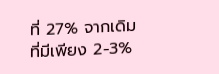ที่ 27% จากเดิมที่มีเพียง 2-3%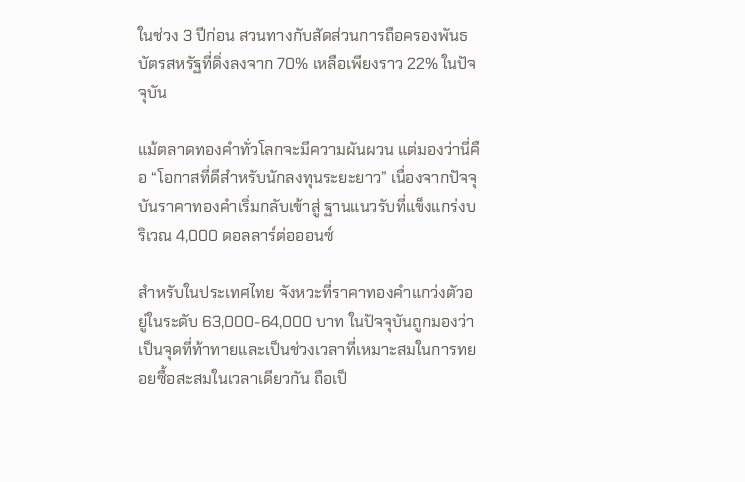ในช่วง 3 ปีก่อน สวนทางกับสัดส่วนการถือครองพันธบัตรสหรัฐที่ดิ่งลงจาก 70% เหลือเพียงราว 22% ในปัจจุบัน

แม้ตลาดทองคำทั่วโลกจะมีความผันผวน แต่มองว่านี่คือ “โอกาสที่ดีสำหรับนักลงทุนระยะยาว” เนื่องจากปัจจุบันราคาทองคำเริ่มกลับเข้าสู่ ฐานแนวรับที่แข็งแกร่งบริเวณ 4,000 ดอลลาร์ต่อออนซ์

สำหรับในประเทศไทย จังหวะที่ราคาทองคำแกว่งตัวอยู่ในระดับ 63,000-64,000 บาท ในปัจจุบันถูกมองว่าเป็นจุดที่ท้าทายและเป็นช่วงเวลาที่เหมาะสมในการทยอยซื้อสะสมในเวลาเดียวกัน ถือเป็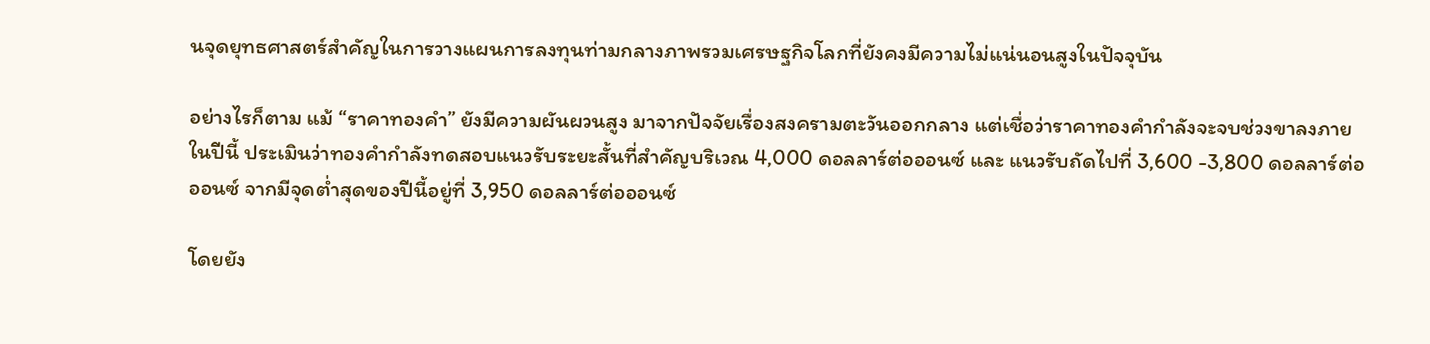นจุดยุทธศาสตร์สำคัญในการวางแผนการลงทุนท่ามกลางภาพรวมเศรษฐกิจโลกที่ยังคงมีความไม่แน่นอนสูงในปัจจุบัน

อย่างไรก็ตาม แม้ “ราคาทองคำ” ยังมีความผันผวนสูง มาจากปัจจัยเรื่องสงครามตะวันออกกลาง แต่เชื่อว่าราคาทองคำกำลังจะจบช่วงขาลงภายในปีนี้ ประเมินว่าทองคำกำลังทดสอบแนวรับระยะสั้นที่สำคัญบริเวณ 4,000 ดอลลาร์ต่อออนซ์ และ แนวรับถัดไปที่ 3,600 -3,800 ดอลลาร์ต่อออนซ์ จากมีจุดต่ำสุดของปีนี้อยู่ที่ 3,950 ดอลลาร์ต่อออนซ์

โดยยัง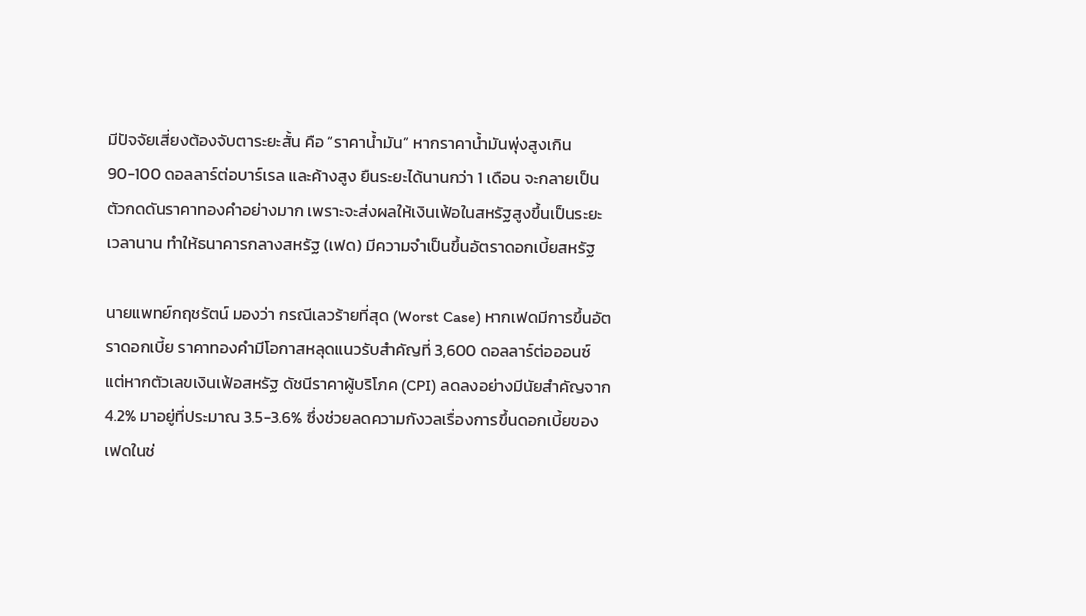มีปัจจัยเสี่ยงต้องจับตาระยะสั้น คือ “ราคาน้ำมัน” หากราคาน้ำมันพุ่งสูงเกิน 90-100 ดอลลาร์ต่อบาร์เรล และค้างสูง ยืนระยะได้นานกว่า 1 เดือน จะกลายเป็นตัวกดดันราคาทองคำอย่างมาก เพราะจะส่งผลให้เงินเฟ้อในสหรัฐสูงขึ้นเป็นระยะเวลานาน ทำให้ธนาคารกลางสหรัฐ (เฟด) มีความจำเป็นขึ้นอัตราดอกเบี้ยสหรัฐ

นายแพทย์กฤชรัตน์ มองว่า กรณีเลวร้ายที่สุด (Worst Case) หากเฟดมีการขึ้นอัตราดอกเบี้ย ราคาทองคำมีโอกาสหลุดแนวรับสำคัญที่ 3,600 ดอลลาร์ต่อออนซ์ แต่หากตัวเลขเงินเฟ้อสหรัฐ ดัชนีราคาผู้บริโภค (CPI) ลดลงอย่างมีนัยสำคัญจาก 4.2% มาอยู่ที่ประมาณ 3.5-3.6% ซึ่งช่วยลดความกังวลเรื่องการขึ้นดอกเบี้ยของเฟดในช่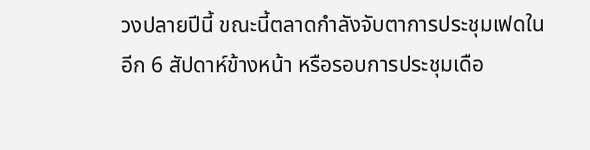วงปลายปีนี้ ขณะนี้ตลาดกำลังจับตาการประชุมเฟดในอีก 6 สัปดาห์ข้างหน้า หรือรอบการประชุมเดือ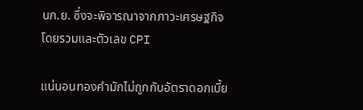นก.ย. ซึ่งจะพิจารณาจากภาวะเศรษฐกิจโดยรวมและตัวเลข CPI

แน่นอนทองคำมักไม่ถูกกับอัตราดอกเบี้ย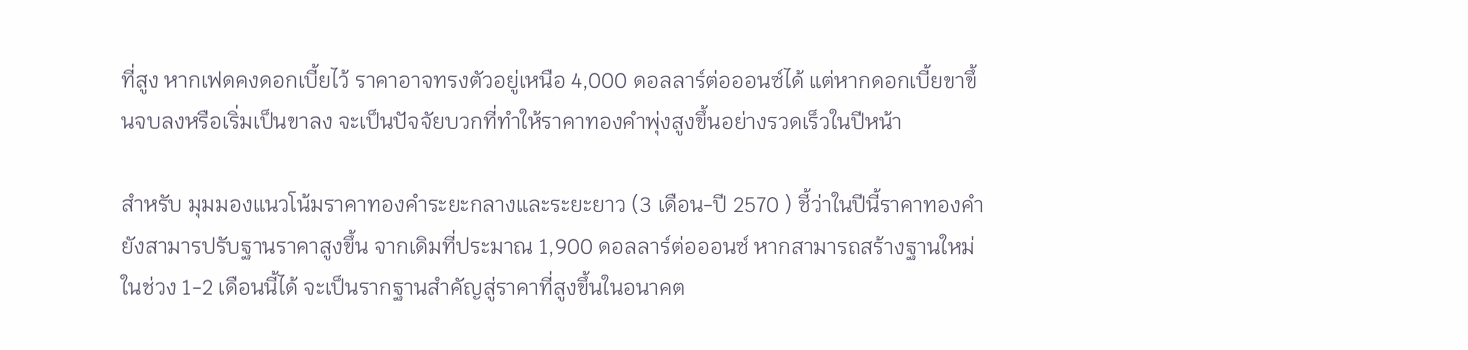ที่สูง หากเฟดคงดอกเบี้ยไว้ ราคาอาจทรงตัวอยู่เหนือ 4,000 ดอลลาร์ต่อออนซ์ได้ แต่หากดอกเบี้ยขาขึ้นจบลงหรือเริ่มเป็นขาลง จะเป็นปัจจัยบวกที่ทำให้ราคาทองคำพุ่งสูงขึ้นอย่างรวดเร็วในปีหน้า

สำหรับ มุมมองแนวโน้มราคาทองคำระยะกลางและระยะยาว (3 เดือน-ปี 2570 ) ชี้ว่าในปีนี้ราคาทองคำยังสามารปรับฐานราคาสูงขึ้น จากเดิมที่ประมาณ 1,900 ดอลลาร์ต่อออนซ์ หากสามารถสร้างฐานใหม่ในช่วง 1-2 เดือนนี้ได้ จะเป็นรากฐานสำคัญสู่ราคาที่สูงขึ้นในอนาคต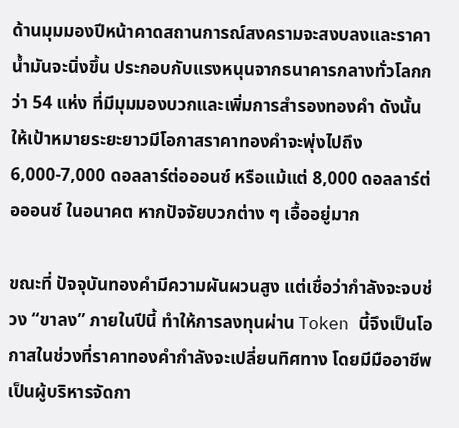ด้านมุมมองปีหน้าคาดสถานการณ์สงครามจะสงบลงและราคาน้ำมันจะนิ่งขึ้น ประกอบกับแรงหนุนจากธนาคารกลางทั่วโลกกว่า 54 แห่ง ที่มีมุมมองบวกและเพิ่มการสำรองทองคำ ดังนั้น ให้เป้าหมายระยะยาวมีโอกาสราคาทองคำจะพุ่งไปถึง 6,000-7,000 ดอลลาร์ต่อออนซ์ หรือแม้แต่ 8,000 ดอลลาร์ต่อออนซ์ ในอนาคต หากปัจจัยบวกต่าง ๆ เอื้ออยู่มาก

ขณะที่ ปัจจุบันทองคำมีความผันผวนสูง แต่เชื่อว่ากำลังจะจบช่วง “ขาลง” ภายในปีนี้ ทำให้การลงทุนผ่าน Token นี้จึงเป็นโอกาสในช่วงที่ราคาทองคำกำลังจะเปลี่ยนทิศทาง โดยมีมืออาชีพเป็นผู้บริหารจัดกา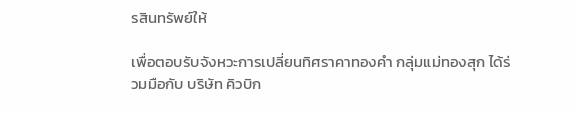รสินทรัพย์ให้

เพื่อตอบรับจังหวะการเปลี่ยนทิศราคาทองคำ กลุ่มแม่ทองสุก ได้ร่วมมือกับ บริษัท คิวบิก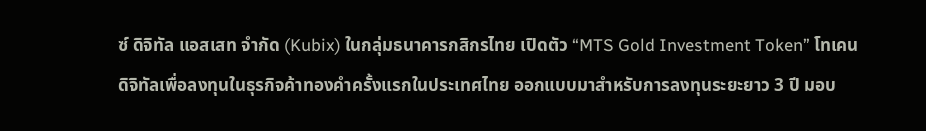ซ์ ดิจิทัล แอสเสท จำกัด (Kubix) ในกลุ่มธนาคารกสิกรไทย เปิดตัว “MTS Gold Investment Token” โทเคนดิจิทัลเพื่อลงทุนในธุรกิจค้าทองคำครั้งแรกในประเทศไทย ออกแบบมาสำหรับการลงทุนระยะยาว 3 ปี มอบ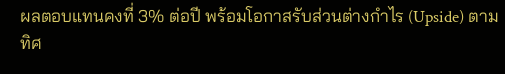ผลตอบแทนคงที่ 3% ต่อปี พร้อมโอกาสรับส่วนต่างกำไร (Upside) ตามทิศ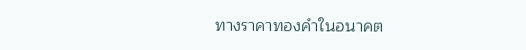ทางราคาทองคำในอนาคต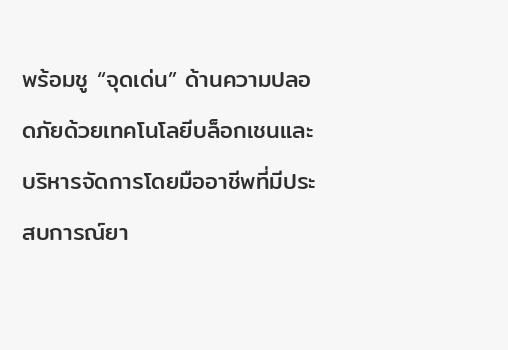พร้อมชู “จุดเด่น” ด้านความปลอดภัยด้วยเทคโนโลยีบล็อกเชนและบริหารจัดการโดยมืออาชีพที่มีประสบการณ์ยา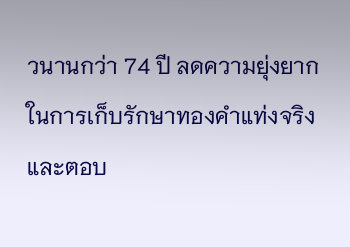วนานกว่า 74 ปี ลดความยุ่งยากในการเก็บรักษาทองคำแท่งจริง และตอบ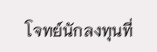โจทย์นักลงทุนที่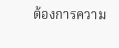ต้องการความ